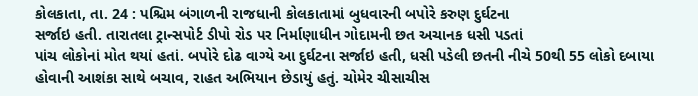કોલકાતા, તા. 24 : પશ્ચિમ બંગાળની રાજધાની કોલકાતામાં બુધવારની બપોરે કરુણ દુર્ઘટના
સર્જાઇ હતી. તારાતલા ટ્રાન્સપોર્ટ ડીપો રોડ પર નિર્માણાધીન ગોદામની છત અચાનક ધસી પડતાં
પાંચ લોકોનાં મોત થયાં હતાં. બપોરે દોઢ વાગ્યે આ દુર્ઘટના સર્જાઇ હતી, ધસી પડેલી છતની નીચે 50થી 55 લોકો દબાયા હોવાની આશંકા સાથે બચાવ, રાહત અભિયાન છેડાયું હતું. ચોમેર ચીસાચીસ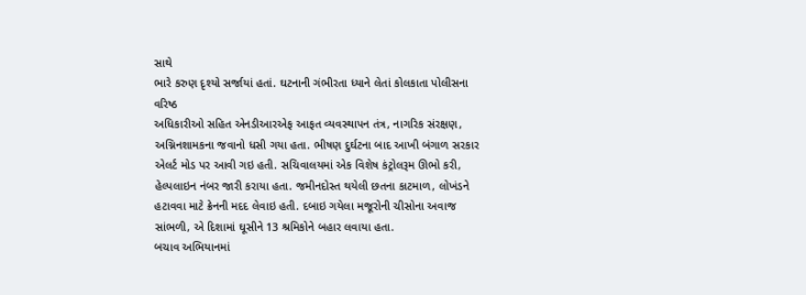સાથે
ભારે કરુણ દૃશ્યો સર્જાયાં હતાં. ઘટનાની ગંભીરતા ધ્યાને લેતાં કોલકાતા પોલીસના વરિષ્ઠ
અધિકારીઓ સહિત એનડીઆરએફ આફત વ્યવસ્થાપન તંત્ર, નાગરિક સંરક્ષણ,
અગ્નિનશામકના જવાનો ધસી ગયા હતા. ભીષણ દુર્ઘટના બાદ આખી બંગાળ સરકાર
એલર્ટ મોડ પર આવી ગઇ હતી. સચિવાલયમાં એક વિશેષ કંટ્રોલરૂમ ઊભો કરી, હેલ્પલાઇન નંબર જારી કરાયા હતા. જમીનદોસ્ત થયેલી છતના કાટમાળ, લોખંડને હટાવવા માટે ક્રેનની મદદ લેવાઇ હતી. દબાઇ ગયેલા મજૂરોની ચીસોના અવાજ
સાંભળી, એ દિશામાં ઘૂસીને 13 શ્રમિકોને બહાર લવાયા હતા.
બચાવ અભિયાનમાં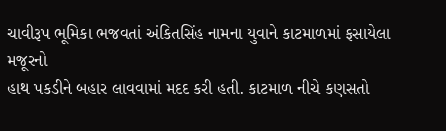ચાવીરૂપ ભૂમિકા ભજવતાં અંકિતસિંહ નામના યુવાને કાટમાળમાં ફસાયેલા મજૂરનો
હાથ પકડીને બહાર લાવવામાં મદદ કરી હતી. કાટમાળ નીચે કણસતો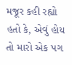મજૂર કહી રહ્યો હતો કે, એવું હોય તો મારો એક પગ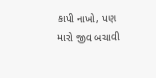કાપી નાખો, પણ મારો જીવ બચાવી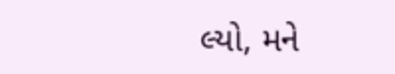લ્યો, મને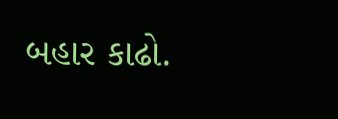બહાર કાઢો.